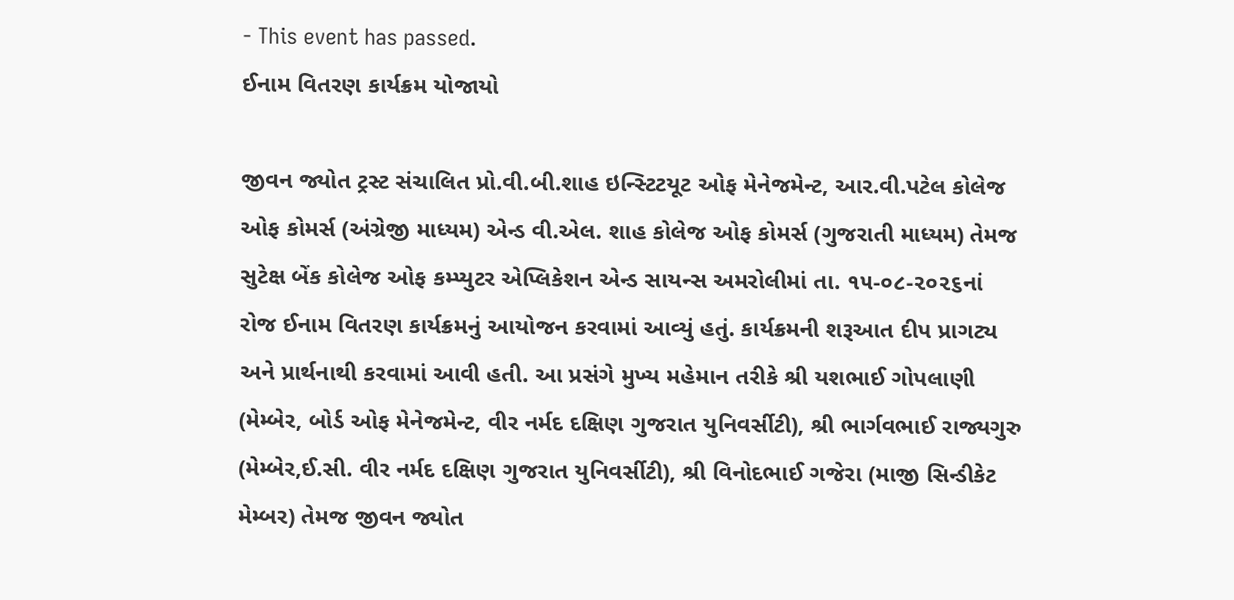- This event has passed.
ઈનામ વિતરણ કાર્યક્રમ યોજાયો

જીવન જ્યોત ટ્રસ્ટ સંચાલિત પ્રો.વી.બી.શાહ ઇન્સ્ટિટયૂટ ઓફ મેનેજમેન્ટ, આર.વી.પટેલ કોલેજ
ઓફ કોમર્સ (અંગ્રેજી માધ્યમ) એન્ડ વી.એલ. શાહ કોલેજ ઓફ કોમર્સ (ગુજરાતી માધ્યમ) તેમજ
સુટેક્ષ બેંક કોલેજ ઓફ કમ્પ્યુટર એપ્લિકેશન એન્ડ સાયન્સ અમરોલીમાં તા. ૧૫-૦૮-૨૦૨૬નાં
રોજ ઈનામ વિતરણ કાર્યક્રમનું આયોજન કરવામાં આવ્યું હતું. કાર્યક્રમની શરૂઆત દીપ પ્રાગટ્ય
અને પ્રાર્થનાથી કરવામાં આવી હતી. આ પ્રસંગે મુખ્ય મહેમાન તરીકે શ્રી યશભાઈ ગોપલાણી
(મેમ્બેર, બોર્ડ ઓફ મેનેજમેન્ટ, વીર નર્મદ દક્ષિણ ગુજરાત યુનિવર્સીટી), શ્રી ભાર્ગવભાઈ રાજ્યગુરુ
(મેમ્બેર,ઈ.સી. વીર નર્મદ દક્ષિણ ગુજરાત યુનિવર્સીટી), શ્રી વિનોદભાઈ ગજેરા (માજી સિન્ડીકેટ
મેમ્બર) તેમજ જીવન જ્યોત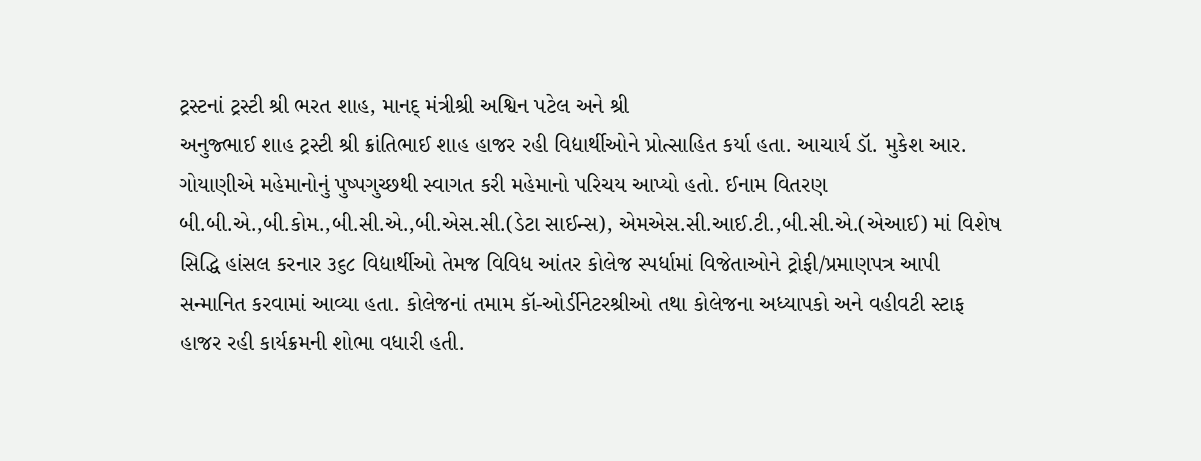ટ્રસ્ટનાં ટ્રસ્ટી શ્રી ભરત શાહ, માનદ્ મંત્રીશ્રી અશ્વિન પટેલ અને શ્રી
અનુજ્ભાઈ શાહ ટ્રસ્ટી શ્રી ક્રાંતિભાઈ શાહ હાજર રહી વિદ્યાર્થીઓને પ્રોત્સાહિત કર્યા હતા. આચાર્ય ડૉ. મુકેશ આર.
ગોયાણીએ મહેમાનોનું પુષ્પગુચ્છથી સ્વાગત કરી મહેમાનો પરિચય આપ્યો હતો. ઈનામ વિતરણ
બી.બી.એ.,બી.કોમ.,બી.સી.એ.,બી.એસ.સી.(ડેટા સાઈન્સ), એમએસ.સી.આઈ.ટી.,બી.સી.એ.(એઆઈ) માં વિશેષ
સિદ્ધિ હાંસલ કરનાર ૩૬૮ વિદ્યાર્થીઓ તેમજ વિવિધ આંતર કોલેજ સ્પર્ધામાં વિજેતાઓને ટ્રોફી/પ્રમાણપત્ર આપી
સન્માનિત કરવામાં આવ્યા હતા. કોલેજનાં તમામ કૉ-ઓર્ડીનેટરશ્રીઓ તથા કોલેજના અધ્યાપકો અને વહીવટી સ્ટાફ
હાજર રહી કાર્યક્રમની શોભા વધારી હતી.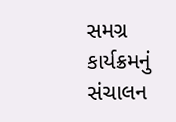સમગ્ર કાર્યક્રમનું સંચાલન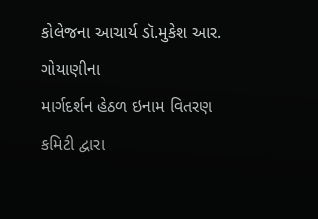કોલેજના આચાર્ય ડૉ.મુકેશ આર. ગોયાણીના
માર્ગદર્શન હેઠળ ઇનામ વિતરણ કમિટી દ્વારા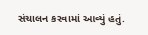સંચાલન કરવામાં આવ્યું હતું.